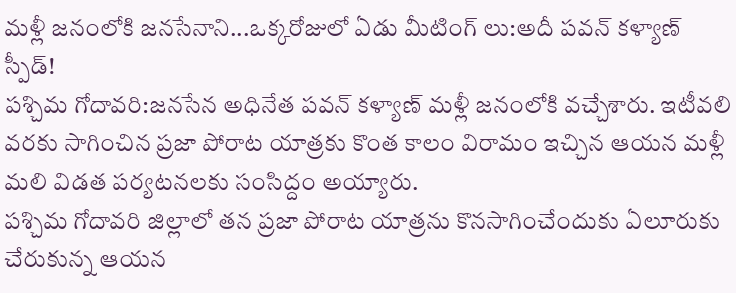మళ్లీ జనంలోకి జనసేనాని...ఒక్కరోజులో ఏడు మీటింగ్ లు:అదీ పవన్ కళ్యాణ్ స్పీడ్!
పశ్చిమ గోదావరి:జనసేన అధినేత పవన్ కళ్యాణ్ మళ్లీ జనంలోకి వచ్చేశారు. ఇటీవలి వరకు సాగించిన ప్రజా పోరాట యాత్రకు కొంత కాలం విరామం ఇచ్చిన ఆయన మళ్లీ మలి విడత పర్యటనలకు సంసిద్దం అయ్యారు.
పశ్చిమ గోదావరి జిల్లాలో తన ప్రజా పోరాట యాత్రను కొనసాగించేందుకు ఏలూరుకు చేరుకున్న ఆయన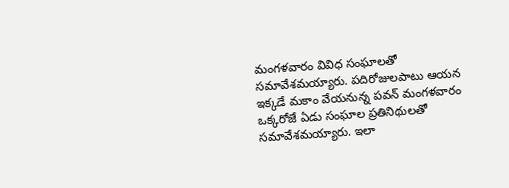మంగళవారం వివిధ సంఘాలతో సమావేశమయ్యారు. పదిరోజులపాటు ఆయన ఇక్కడే మకాం వేయనున్న పవన్ మంగళవారం ఒక్కరోజే ఏడు సంఘాల ప్రతినిథులతో సమావేశమయ్యారు. ఇలా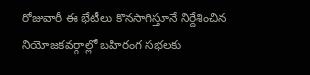రోజువారీ ఈ భేటీలు కొనసాగిస్తూనే నిర్దేశించిన నియోజకవర్గాల్లో బహిరంగ సభలకు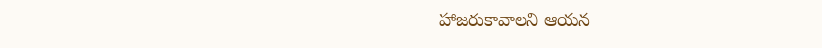హాజరుకావాలని ఆయన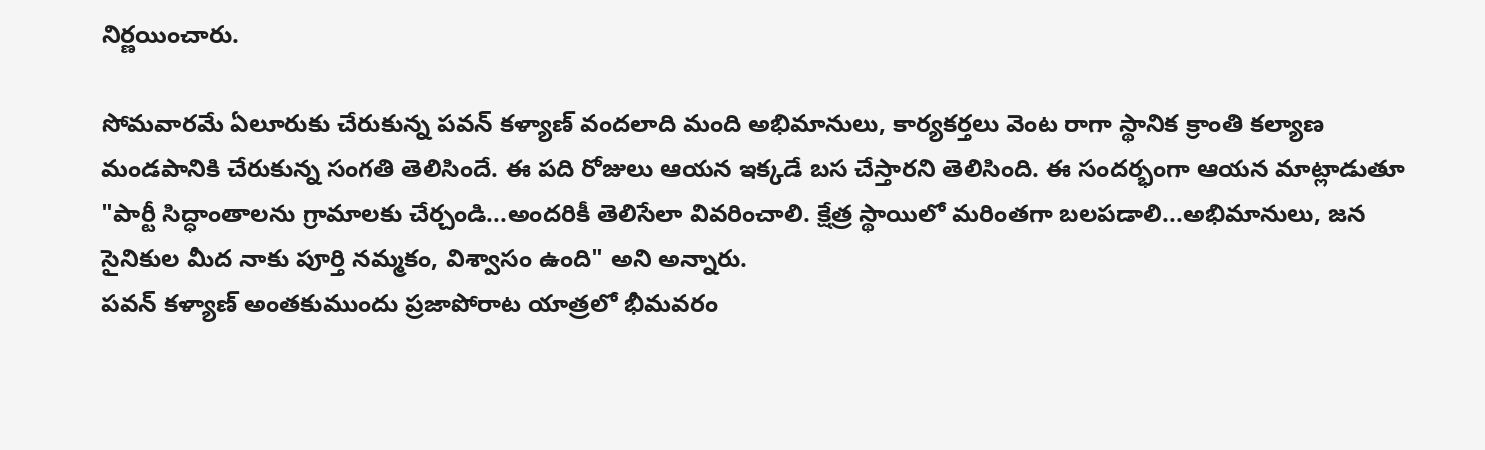నిర్ణయించారు.

సోమవారమే ఏలూరుకు చేరుకున్న పవన్ కళ్యాణ్ వందలాది మంది అభిమానులు, కార్యకర్తలు వెంట రాగా స్థానిక క్రాంతి కల్యాణ మండపానికి చేరుకున్న సంగతి తెలిసిందే. ఈ పది రోజులు ఆయన ఇక్కడే బస చేస్తారని తెలిసింది. ఈ సందర్భంగా ఆయన మాట్లాడుతూ "పార్టీ సిద్ధాంతాలను గ్రామాలకు చేర్చండి...అందరికీ తెలిసేలా వివరించాలి. క్షేత్ర స్థాయిలో మరింతగా బలపడాలి...అభిమానులు, జన సైనికుల మీద నాకు పూర్తి నమ్మకం, విశ్వాసం ఉంది" అని అన్నారు.
పవన్ కళ్యాణ్ అంతకుముందు ప్రజాపోరాట యాత్రలో భీమవరం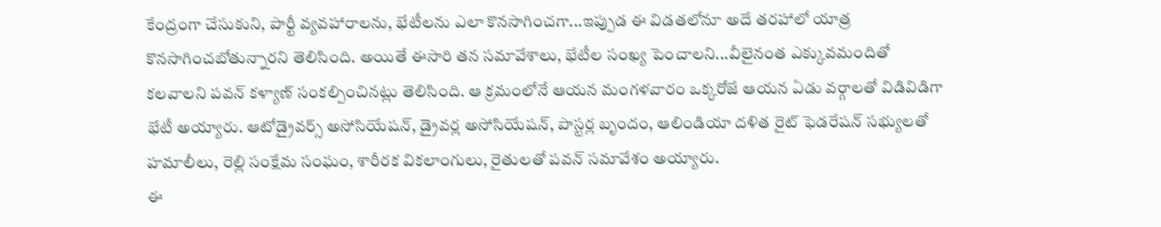కేంద్రంగా చేసుకుని, పార్టీ వ్యవహారాలను, భేటీలను ఎలా కొనసాగించగా...ఇప్పుడ ఈ విడతలోనూ అదే తరహాలో యాత్ర కొనసాగించబోతున్నారని తెలిసింది. అయితే ఈసారి తన సమావేశాలు, భేటీల సంఖ్య పెంచాలని...వీలైనంత ఎక్కువమందితో కలవాలని పవన్ కళ్యాణ్ సంకల్పించినట్లు తెలిసింది. ఆ క్రమంలోనే ఆయన మంగళవారం ఒక్కరోజే ఆయన ఏడు వర్గాలతో విడివిడిగా భేటీ అయ్యారు. ఆటోడ్రైవర్స్ అసోసియేషన్, డ్రైవర్ల అసోసియేషన్, పాస్టర్ల బృందం, ఆలిండియా దళిత రైట్ ఫెడరేషన్ సభ్యులతో హమాలీలు, రెల్లి సంక్షేమ సంఘం, శారీరక వికలాంగులు, రైతులతో పవన్ సమావేశం అయ్యారు.
ఈ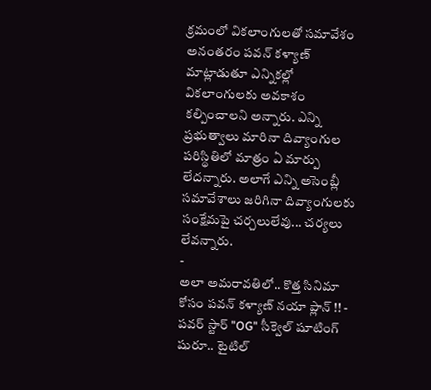క్రమంలో వికలాంగులతో సమావేశం అనంతరం పవన్ కళ్యాణ్ మాట్లాడుతూ ఎన్నికల్లో వికలాంగులకు అవకాశం కల్పించాలని అన్నారు. ఎన్ని ప్రభుత్వాలు మారినా దివ్యాంగుల పరిస్థితిలో మాత్రం ఏ మార్పు లేదన్నారు. అలాగే ఎన్ని అసెంబ్లీ సమావేశాలు జరిగినా దివ్యాంగులకు సంక్షేమపై చర్చలులేవు... చర్యలు లేవన్నారు.
-
అలా అమరావతిలో.. కొత్త సినిమా కోసం పవన్ కళ్యాణ్ నయా ప్లాన్ !! -
పవర్ స్టార్ "OG" సీక్వెల్ షూటింగ్ షురూ.. టైటిల్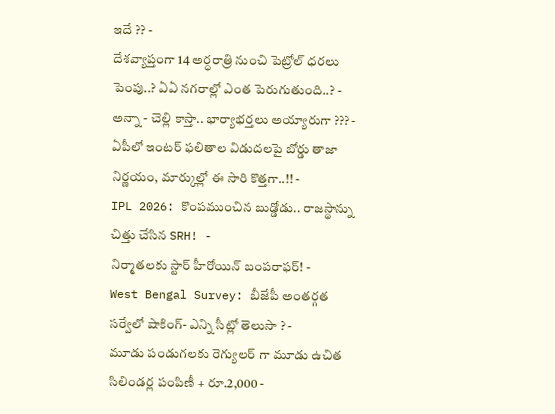ఇదే ?? -
దేశవ్యాప్తంగా 14 అర్ధరాత్రి నుంచి పెట్రోల్ ధరలు పెంపు..? ఏఏ నగరాల్లో ఎంత పెరుగుతుంది..? -
అన్నా - చెల్లి కాస్తా.. భార్యాభర్తలు అయ్యారుగా ??? -
ఏపీలో ఇంటర్ ఫలితాల విడుదలపై బోర్డు తాజా నిర్ణయం, మార్కుల్లో ఈ సారి కొత్తగా..!! -
IPL 2026: కొంపముంచిన బుడ్డోడు.. రాజస్థాన్ను చిత్తు చేసిన SRH! -
నిర్మాతలకు స్టార్ హీరోయిన్ బంపరాఫర్! -
West Bengal Survey: బీజేపీ అంతర్గత సర్వేలో షాకింగ్- ఎన్ని సీట్లో తెలుసా ? -
మూడు పండుగలకు రెగ్యులర్ గా మూడు ఉచిత సిలిండర్ల పంపిణీ + రూ.2,000 -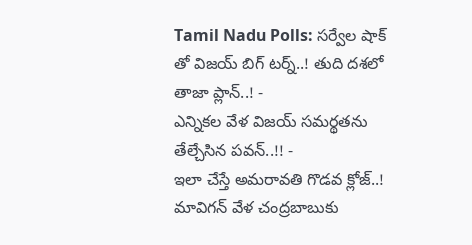Tamil Nadu Polls: సర్వేల షాక్ తో విజయ్ బిగ్ టర్న్..! తుది దశలో తాజా ప్లాన్..! -
ఎన్నికల వేళ విజయ్ సమర్థతను తేల్చేసిన పవన్..!! -
ఇలా చేస్తే అమరావతి గొడవ క్లోజ్..! మావిగన్ వేళ చంద్రబాబుకు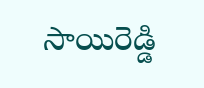సాయిరెడ్డి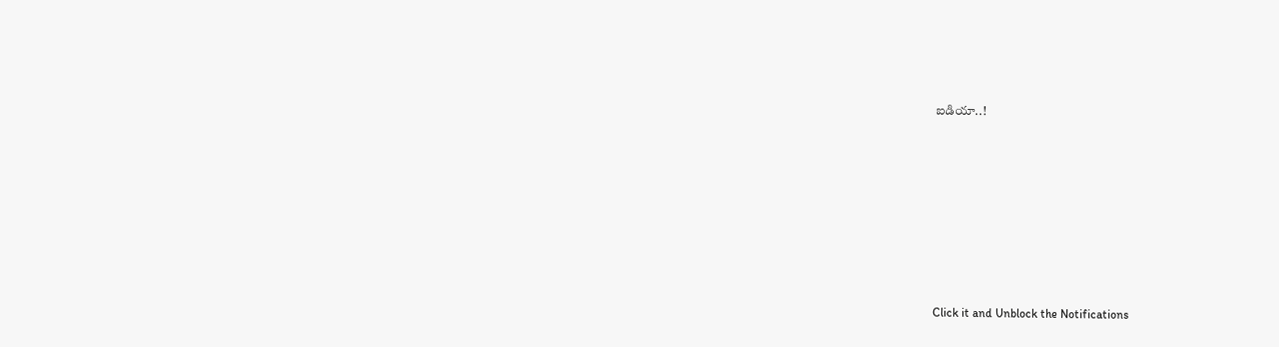ఐడియా..!












Click it and Unblock the Notifications